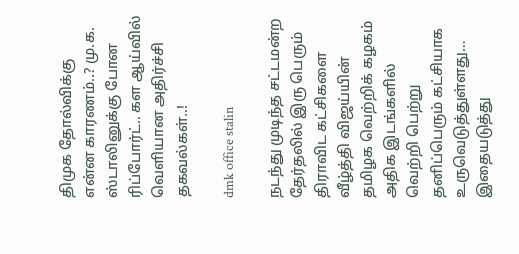திமுக தோல்விக்கு என்ன காரணம்..? மு.க. ஸ்டாலினுக்கு போன ரிப்போர்ட்.. கள ஆய்வில் வெளியான அதிர்ச்சி தகவல்கள்..!

dmk office stalin

நடந்து முடிந்த சட்டமன்ற தேர்தலில் இரு பெரும் திராவிட கட்சிகளை வீழ்த்தி விஜய்யின் தமிழக வெற்றிக் கழகம் அதிக இடங்களில் வெற்றி பெற்று தனிப்பெரும் கட்சியாக உருவெடுத்துள்ளது… இதையடுத்து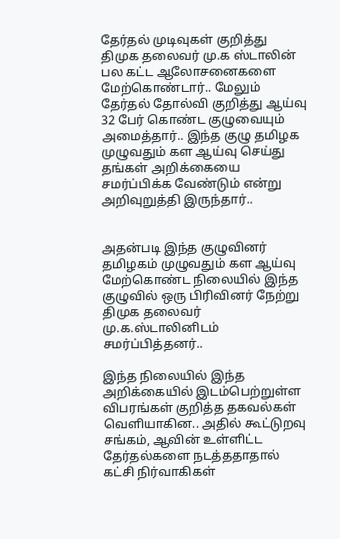தேர்தல் முடிவுகள் குறித்து திமுக தலைவர் மு.க ஸ்டாலின் பல கட்ட ஆலோசனைகளை மேற்கொண்டார்.. மேலும் தேர்தல் தோல்வி குறித்து ஆய்வு 32 பேர் கொண்ட குழுவையும் அமைத்தார்.. இந்த குழு தமிழக முழுவதும் கள ஆய்வு செய்து தங்கள் அறிக்கையை சமர்ப்பிக்க வேண்டும் என்று அறிவுறுத்தி இருந்தார்..


அதன்படி இந்த குழுவினர் தமிழகம் முழுவதும் கள ஆய்வு மேற்கொண்ட நிலையில் இந்த குழுவில் ஒரு பிரிவினர் நேற்று திமுக தலைவர் மு.க.ஸ்டாலினிடம் சமர்ப்பித்தனர்..

இந்த நிலையில் இந்த அறிக்கையில் இடம்பெற்றுள்ள விபரங்கள் குறித்த தகவல்கள் வெளியாகின.. அதில் கூட்டுறவு சங்கம், ஆவின் உள்ளிட்ட தேர்தல்களை நடத்ததாதால் கட்சி நிர்வாகிகள்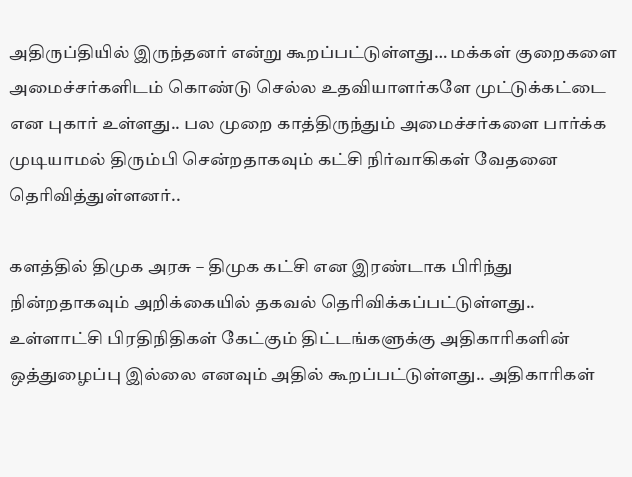அதிருப்தியில் இருந்தனர் என்று கூறப்பட்டுள்ளது… மக்கள் குறைகளை அமைச்சர்களிடம் கொண்டு செல்ல உதவியாளர்களே முட்டுக்கட்டை என புகார் உள்ளது.. பல முறை காத்திருந்தும் அமைச்சர்களை பார்க்க முடியாமல் திரும்பி சென்றதாகவும் கட்சி நிர்வாகிகள் வேதனை தெரிவித்துள்ளனர்..

களத்தில் திமுக அரசு – திமுக கட்சி என இரண்டாக பிரிந்து நின்றதாகவும் அறிக்கையில் தகவல் தெரிவிக்கப்பட்டுள்ளது.. உள்ளாட்சி பிரதிநிதிகள் கேட்கும் திட்டங்களுக்கு அதிகாரிகளின் ஒத்துழைப்பு இல்லை எனவும் அதில் கூறப்பட்டுள்ளது.. அதிகாரிகள்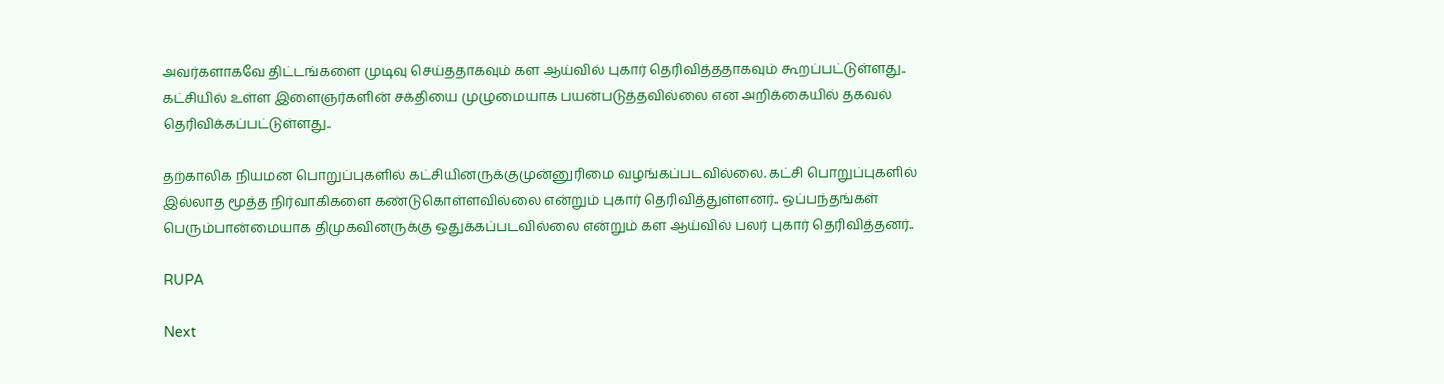அவர்களாகவே திட்டங்களை முடிவு செய்ததாகவும் கள ஆய்வில் புகார் தெரிவித்ததாகவும் கூறப்பட்டுள்ளது.. கட்சியில் உள்ள இளைஞர்களின் சக்தியை முழுமையாக பயன்படுத்தவில்லை என அறிக்கையில் தகவல் தெரிவிக்கப்பட்டுள்ளது..

தற்காலிக நியமன பொறுப்புகளில் கட்சியினருக்குமுன்னுரிமை வழங்கப்படவில்லை. கட்சி பொறுப்புகளில் இல்லாத மூத்த நிர்வாகிகளை கண்டுகொள்ளவில்லை என்றும் புகார் தெரிவித்துள்ளனர்.. ஒப்பந்தங்கள் பெரும்பான்மையாக திமுகவினருக்கு ஒதுக்கப்படவில்லை என்றும் கள ஆய்வில் பலர் புகார் தெரிவித்தனர்..

RUPA

Next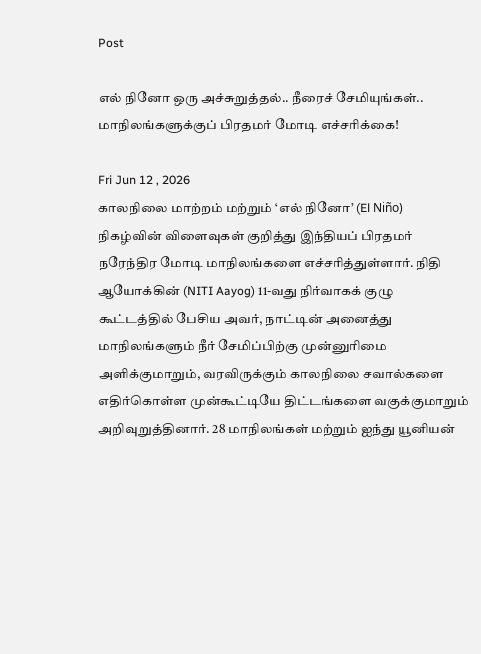Post

எல் நினோ ஒரு அச்சுறுத்தல்.. நீரைச் சேமியுங்கள்.. மாநிலங்களுக்குப் பிரதமர் மோடி எச்சரிக்கை!

Fri Jun 12 , 2026
காலநிலை மாற்றம் மற்றும் ‘எல் நினோ’ (El Niño) நிகழ்வின் விளைவுகள் குறித்து இந்தியப் பிரதமர் நரேந்திர மோடி மாநிலங்களை எச்சரித்துள்ளார். நிதி ஆயோக்கின் (NITI Aayog) 11-வது நிர்வாகக் குழு கூட்டத்தில் பேசிய அவர், நாட்டின் அனைத்து மாநிலங்களும் நீர் சேமிப்பிற்கு முன்னுரிமை அளிக்குமாறும், வரவிருக்கும் காலநிலை சவால்களை எதிர்கொள்ள முன்கூட்டியே திட்டங்களை வகுக்குமாறும் அறிவுறுத்தினார். 28 மாநிலங்கள் மற்றும் ஐந்து யூனியன்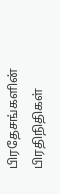பிரதேசங்களின் பிரதிநிதிகள்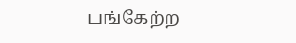பங்கேற்ற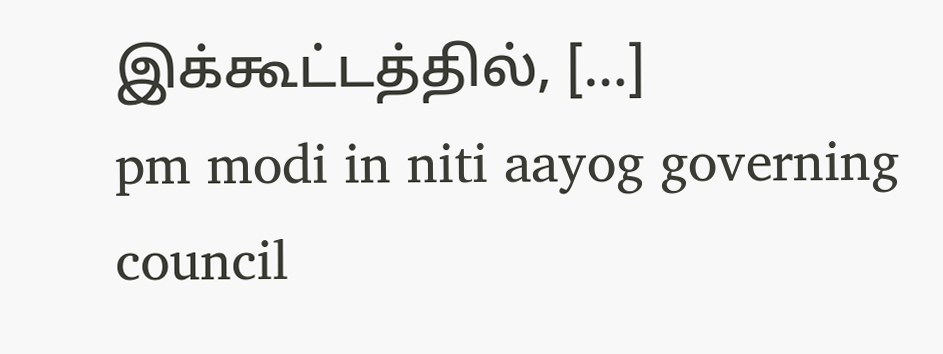இக்கூட்டத்தில், […]
pm modi in niti aayog governing council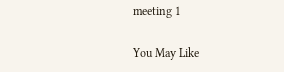meeting 1

You May Like